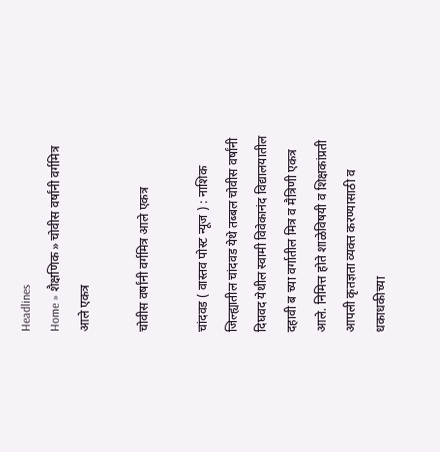Headlines
Home » शैक्षणिक » चोवीस वर्षांनी वर्गमित्र आले एकत्र

चोवीस वर्षांनी वर्गमित्र आले एकत्र

चांदवड ( वास्तव पोस्ट न्यूज ) : नाशिक जिल्ह्यातील चांदवड येथे तब्बल चोवीस वर्षांनी दिघवद येथील स्वामी विवेकानंद विद्यालयातील दहावी ब च्या वर्गातील मित्र व मैत्रिणी एकत्र आले. निमित्त होते शाळेविषयी व शिक्षकांप्रती आपली कृतज्ञता व्यक्त करण्यासाठी व धकाधकीच्या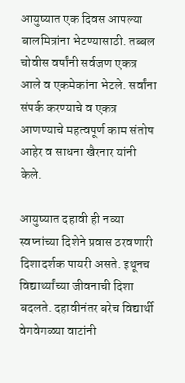आयुष्यात एक दिवस आपल्या बालमित्रांना भेटण्यासाठी. तब्बल चोवीस वर्षांनी सर्वजण एकत्र आले व एकमेकांना भेटले. सर्वांना संपर्क करण्याचे व एकत्र आणण्याचे महत्वपूर्ण काम संतोष आहेर व साधना खैरनार यांनी केले.

आयुष्यात दहावी ही नव्या स्वप्नांच्या दिशेने प्रवास ठरवणारी दिशादर्शक पायरी असते. इथूनच विद्यार्थ्यांच्या जीवनाची दिशा बदलते. दहावीनंतर बरेच विद्यार्थी वेगवेगळ्या वाटांनी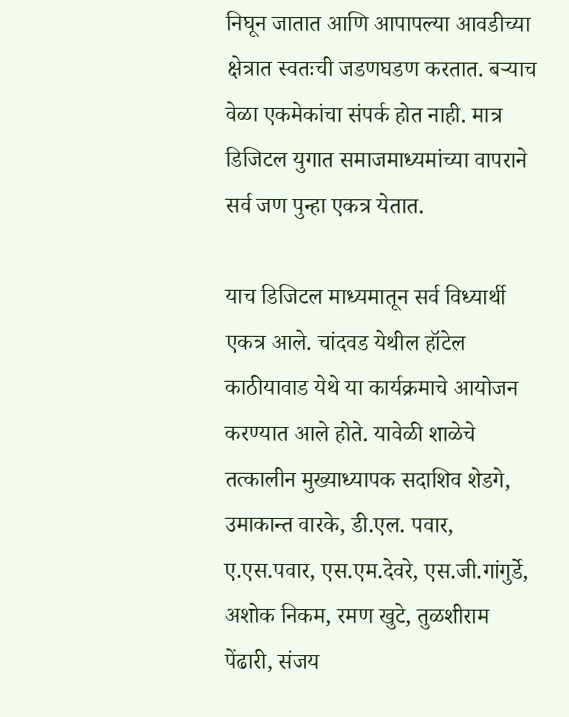निघून जातात आणि आपापल्या आवडीच्या क्षेत्रात स्वतःची जडणघडण करतात. बऱ्याच वेळा एकमेकांचा संपर्क होत नाही. मात्र डिजिटल युगात समाजमाध्यमांच्या वापराने सर्व जण पुन्हा एकत्र येतात.

याच डिजिटल माध्यमातून सर्व विध्यार्थी एकत्र आले. चांदवड येथील हॉटेल काठीयावाड येथे या कार्यक्रमाचे आयोजन करण्यात आले होते. यावेळी शाळेचे तत्कालीन मुख्याध्यापक सदाशिव शेडगे, उमाकान्त वारके, डी.एल. पवार, ए.एस.पवार, एस.एम.देवरे, एस.जी.गांगुर्डे, अशोक निकम, रमण खुटे, तुळशीराम पेंढारी, संजय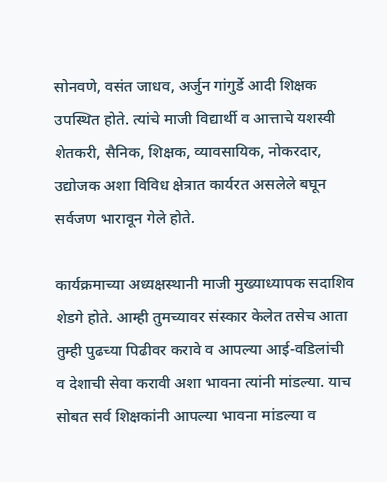सोनवणे, वसंत जाधव, अर्जुन गांगुर्डे आदी शिक्षक उपस्थित होते. त्यांचे माजी विद्यार्थी व आत्ताचे यशस्वी शेतकरी, सैनिक, शिक्षक, व्यावसायिक, नोकरदार, उद्योजक अशा विविध क्षेत्रात कार्यरत असलेले बघून सर्वजण भारावून गेले होते.

कार्यक्रमाच्या अध्यक्षस्थानी माजी मुख्याध्यापक सदाशिव शेडगे होते. आम्ही तुमच्यावर संस्कार केलेत तसेच आता तुम्ही पुढच्या पिढीवर करावे व आपल्या आई-वडिलांची व देशाची सेवा करावी अशा भावना त्यांनी मांडल्या. याच सोबत सर्व शिक्षकांनी आपल्या भावना मांडल्या व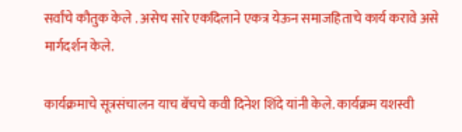सर्वांचे कौतुक केले . असेच सारे एकदिलाने एकत्र येऊन समाजहिताचे कार्य करावे असे मार्गदर्शन केले.

कार्यक्रमाचे सूत्रसंचालन याच बॅचचे कवी दिनेश शिंदे यांनी केले. कार्यक्रम यशस्वी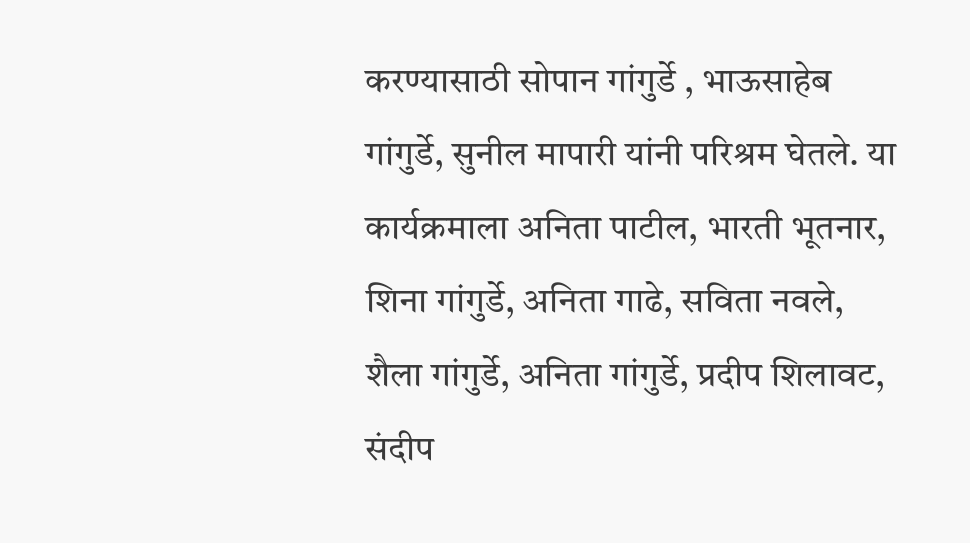करण्यासाठी सोपान गांगुर्डे , भाऊसाहेब गांगुर्डे, सुनील मापारी यांनी परिश्रम घेतले. या कार्यक्रमाला अनिता पाटील, भारती भूतनार, शिना गांगुर्डे, अनिता गाढे, सविता नवले, शैला गांगुर्डे, अनिता गांगुर्डे, प्रदीप शिलावट, संदीप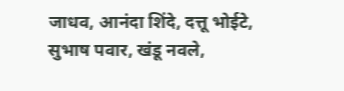जाधव, आनंदा शिंदे, दत्तू भोईटे, सुभाष पवार, खंडू नवले,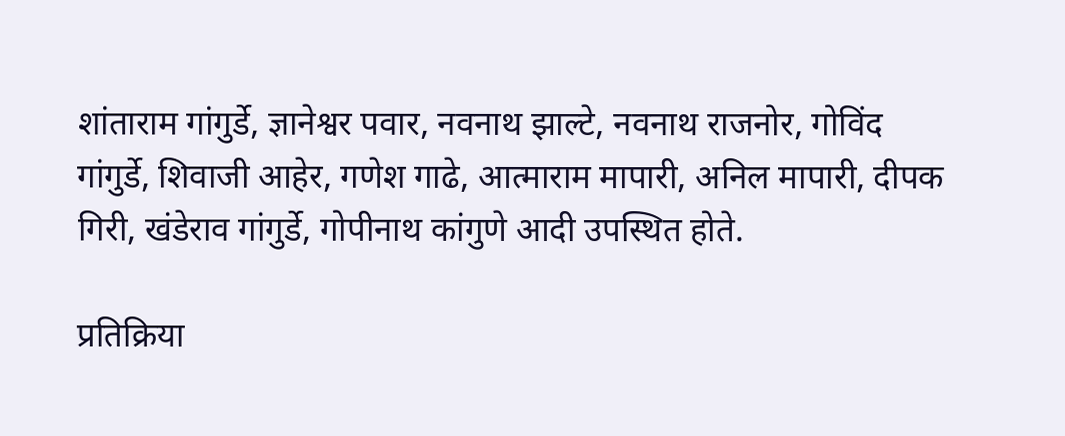शांताराम गांगुर्डे, ज्ञानेश्वर पवार, नवनाथ झाल्टे, नवनाथ राजनोर, गोविंद गांगुर्डे, शिवाजी आहेर, गणेश गाढे, आत्माराम मापारी, अनिल मापारी, दीपक गिरी, खंडेराव गांगुर्डे, गोपीनाथ कांगुणे आदी उपस्थित होते.

प्रतिक्रिया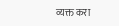व्यक्त करा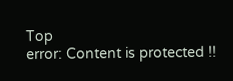Top
error: Content is protected !!